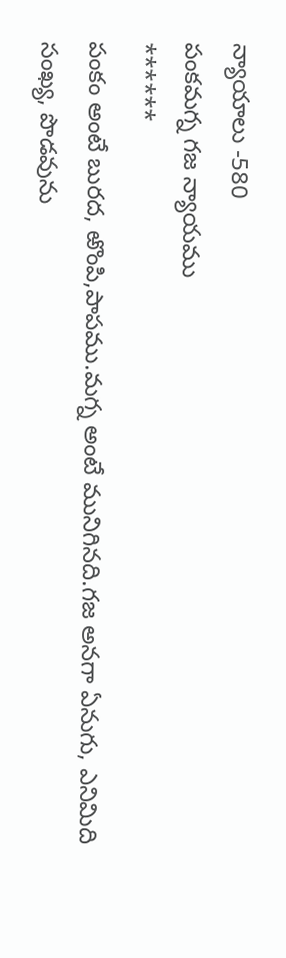న్యాయాలు -580
పంకమగ్న గజ న్యాయము
******
పంకం అంటే బురద, ఱొంపి,పాపము.మగ్న అంటే మునిగినది.గజ అనగా ఏనుగు, ఎనిమిది సంఖ్య, పొడవును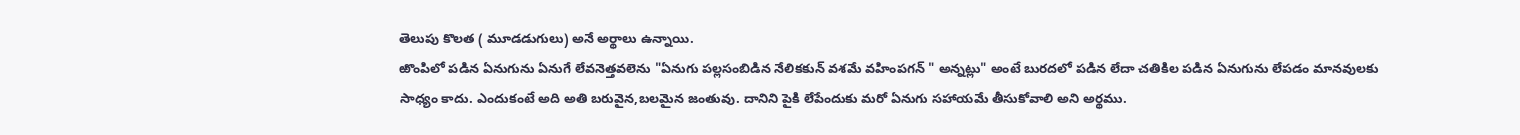తెలుపు కొలత ( మూడడుగులు) అనే అర్థాలు ఉన్నాయి.
ఱొంపిలో పడిన ఏనుగును ఏనుగే లేవనెత్తవలెను "ఏనుగు పల్లసంబిడిన నేలికకున్ వశమే వహింపగన్ " అన్నట్లు" అంటే బురదలో పడిన లేదా చతికిల పడిన ఏనుగును లేపడం మానవులకు సాధ్యం కాదు. ఎందుకంటే అది అతి బరువైన,బలమైన జంతువు. దానిని పైకి లేపేందుకు మరో ఏనుగు సహాయమే తీసుకోవాలి అని అర్థము.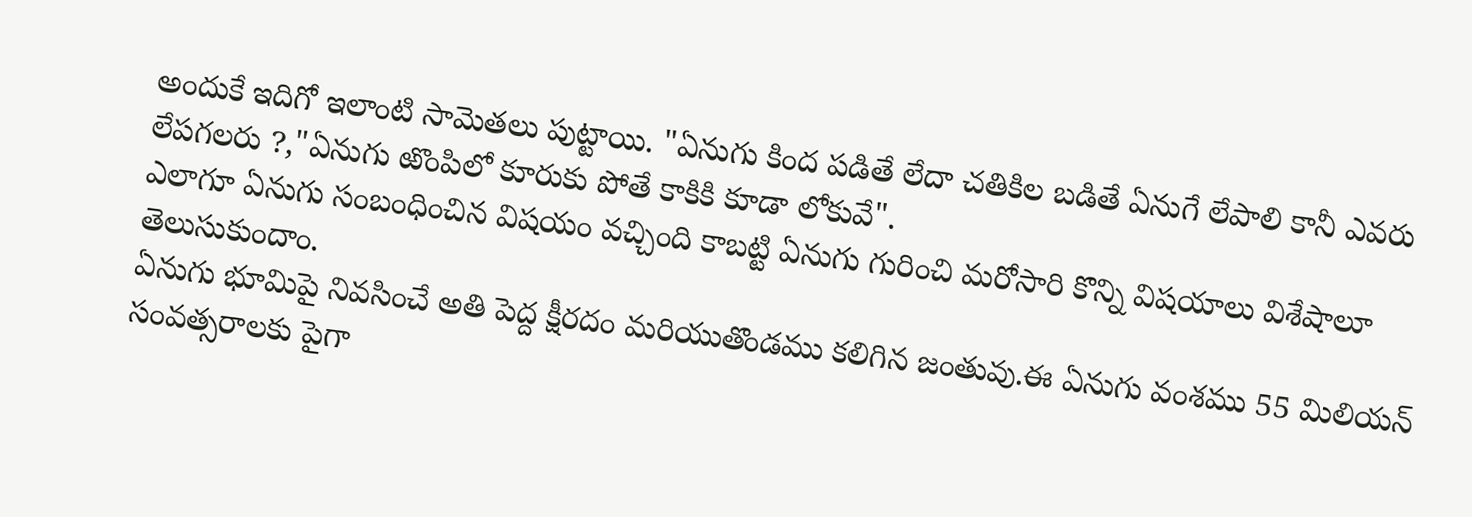అందుకే ఇదిగో ఇలాంటి సామెతలు పుట్టాయి. "ఏనుగు కింద పడితే లేదా చతికిల బడితే ఏనుగే లేపాలి కానీ ఎవరు లేపగలరు ?,"ఏనుగు ఱొంపిలో కూరుకు పోతే కాకికి కూడా లోకువే".
ఎలాగూ ఏనుగు సంబంధించిన విషయం వచ్చింది కాబట్టి ఏనుగు గురించి మరోసారి కొన్ని విషయాలు విశేషాలూ తెలుసుకుందాం.
ఏనుగు భూమిపై నివసించే అతి పెద్ద క్షీరదం మరియుతొండము కలిగిన జంతువు.ఈ ఏనుగు వంశము 55 మిలియన్ సంవత్సరాలకు పైగా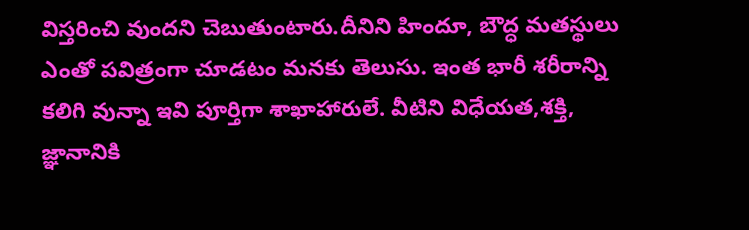విస్తరించి వుందని చెబుతుంటారు.దీనిని హిందూ, బౌద్ధ మతస్థులు ఎంతో పవిత్రంగా చూడటం మనకు తెలుసు. ఇంత భారీ శరీరాన్ని కలిగి వున్నా ఇవి పూర్తిగా శాఖాహారులే. వీటిని విధేయత,శక్తి, జ్ఞానానికి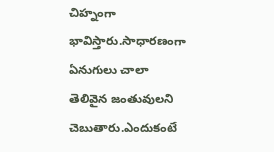చిహ్నంగా భావిస్తారు.సాధారణంగా ఏనుగులు చాలా తెలివైన జంతువులని చెబుతారు.ఎందుకంటే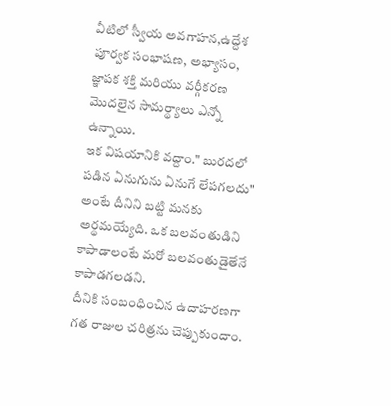వీటిలో స్వీయ అవగాహన,ఉద్దేశ పూర్వక సంభాషణ, అభ్యాసం, జ్ఞాపక శక్తి మరియు వర్గీకరణ మొదలైన సామర్థ్యాలు ఎన్నో ఉన్నాయి.
ఇక విషయానికి వద్దాం." బురదలో పడిన ఏనుగును ఏనుగే లేపగలదు" అంటే దీనిని బట్టి మనకు అర్థమయ్యేది. ఒక బలవంతుడిని కాపాడాలంటే మరో బలవంతుడైతేనే కాపాడగలడని.
దీనికి సంబంధించిన ఉదాహరణగా గత రాజుల చరిత్రను చెప్పుకుందాం.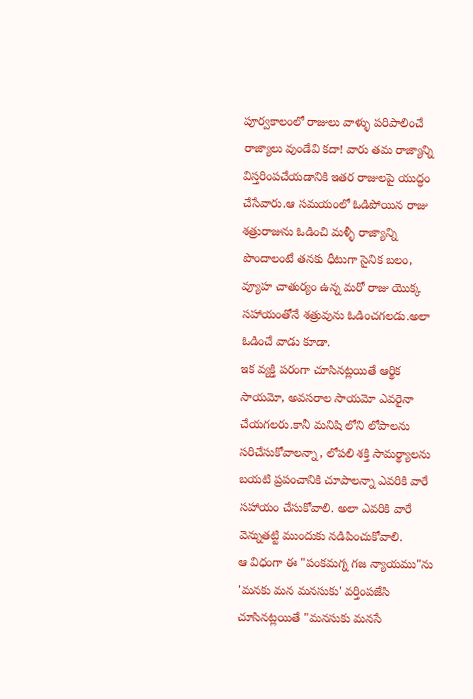పూర్వకాలంలో రాజులు వాళ్ళు పరిపాలించే రాజ్యాలు వుండేవి కదా! వారు తమ రాజ్యాన్ని విస్తరింపచేయడానికి ఇతర రాజులపై యుద్ధం చేసేవారు.ఆ సమయంలో ఓడిపోయిన రాజు శత్రురాజును ఓడించి మళ్ళీ రాజ్యాన్ని పొందాలంటే తనకు ధీటుగా సైనిక బలం, వ్యూహ చాతుర్యం ఉన్న మరో రాజు యొక్క సహాయంతోనే శత్రువును ఓడించగలడు.అలా ఓడించే వాడు కూడా.
ఇక వ్యక్తి పరంగా చూసినట్లయితే ఆర్థిక సాయమో, అవసరాల సాయమో ఎవరైనా చేయగలరు.కానీ మనిషి లోని లోపాలను సరిచేసుకోవాలన్నా, లోపలి శక్తి సామర్థ్యాలను బయటి ప్రపంచానికి చూపాలన్నా ఎవరికి వారే సహాయం చేసుకోవాలి. అలా ఎవరికి వారే వెన్నుతట్టి ముందుకు నడిపించుకోవాలి.
ఆ విధంగా ఈ "పంకమగ్న గజ న్యాయము"ను 'మనకు మన మనసుకు' వర్తింపజేసి చూసినట్లయితే "మనసుకు మనసే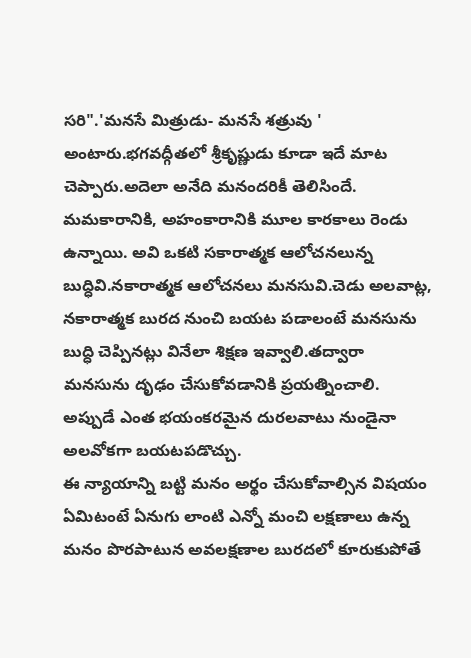సరి".'మనసే మిత్రుడు- మనసే శత్రువు ' అంటారు.భగవద్గీతలో శ్రీకృష్ణుడు కూడా ఇదే మాట చెప్పారు.అదెలా అనేది మనందరికీ తెలిసిందే.
మమకారానికి, అహంకారానికి మూల కారకాలు రెండు ఉన్నాయి. అవి ఒకటి సకారాత్మక ఆలోచనలున్న బుద్ధివి.నకారాత్మక ఆలోచనలు మనసువి.చెడు అలవాట్ల, నకారాత్మక బురద నుంచి బయట పడాలంటే మనసును బుద్ధి చెప్పినట్లు వినేలా శిక్షణ ఇవ్వాలి.తద్వారా మనసును దృఢం చేసుకోవడానికి ప్రయత్నించాలి. అప్పుడే ఎంత భయంకరమైన దురలవాటు నుండైనా అలవోకగా బయటపడొచ్చు.
ఈ న్యాయాన్ని బట్టి మనం అర్థం చేసుకోవాల్సిన విషయం ఏమిటంటే ఏనుగు లాంటి ఎన్నో మంచి లక్షణాలు ఉన్న మనం పొరపాటున అవలక్షణాల బురదలో కూరుకుపోతే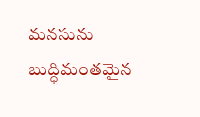మనసును బుద్ధిమంతమైన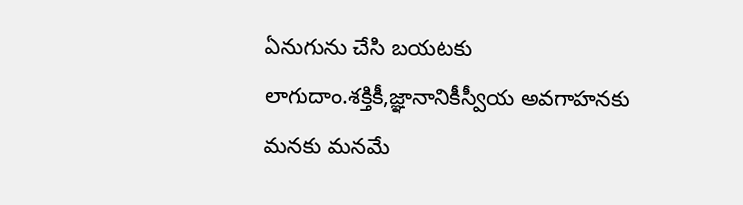ఏనుగును చేసి బయటకు లాగుదాం.శక్తికీ,జ్ఞానానికీస్వీయ అవగాహనకు మనకు మనమే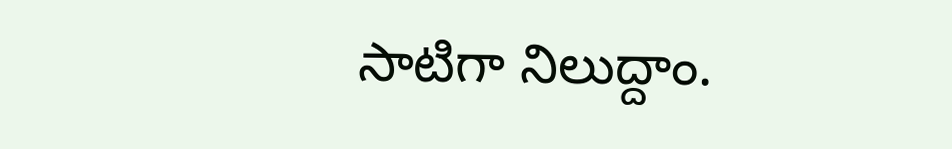సాటిగా నిలుద్దాం.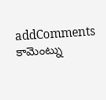addComments
కామెంట్ను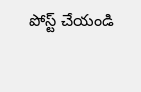పోస్ట్ చేయండి